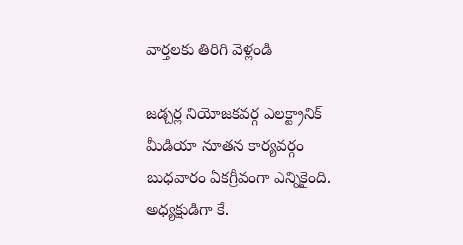వార్తలకు తిరిగి వెళ్లండి

జడ్చర్ల నియోజకవర్గ ఎలక్ట్రానిక్ మీడియా నూతన కార్యవర్గం బుధవారం ఏకగ్రీవంగా ఎన్నికైంది. అధ్యక్షుడిగా కే.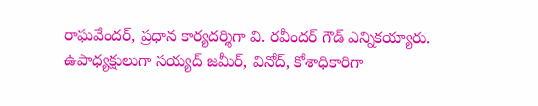రాఘవేందర్, ప్రధాన కార్యదర్శిగా వి. రవీందర్ గౌడ్ ఎన్నికయ్యారు.
ఉపాధ్యక్షులుగా సయ్యద్ జమీర్, వినోద్, కోశాధికారిగా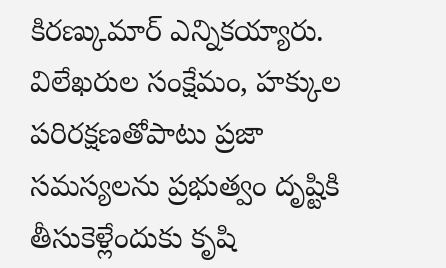కిరణ్కుమార్ ఎన్నికయ్యారు.
విలేఖరుల సంక్షేమం, హక్కుల పరిరక్షణతోపాటు ప్రజా సమస్యలను ప్రభుత్వం దృష్టికి తీసుకెళ్లేందుకు కృషి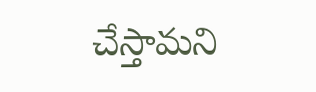చేస్తామని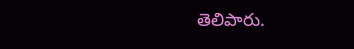తెలిపారు.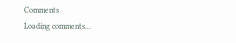Comments
Loading comments...